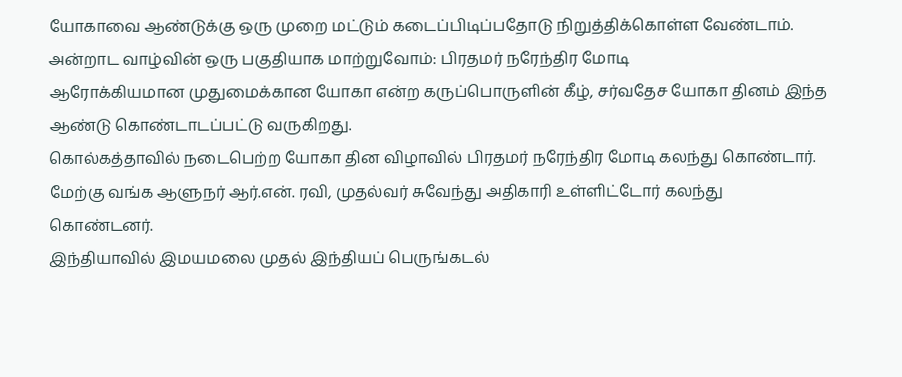யோகாவை ஆண்டுக்கு ஒரு முறை மட்டும் கடைப்பிடிப்பதோடு நிறுத்திக்கொள்ள வேண்டாம். அன்றாட வாழ்வின் ஒரு பகுதியாக மாற்றுவோம்: பிரதமர் நரேந்திர மோடி
ஆரோக்கியமான முதுமைக்கான யோகா என்ற கருப்பொருளின் கீழ், சர்வதேச யோகா தினம் இந்த ஆண்டு கொண்டாடப்பட்டு வருகிறது.
கொல்கத்தாவில் நடைபெற்ற யோகா தின விழாவில் பிரதமர் நரேந்திர மோடி கலந்து கொண்டார். மேற்கு வங்க ஆளுநர் ஆர்.என். ரவி, முதல்வர் சுவேந்து அதிகாரி உள்ளிட்டோர் கலந்து கொண்டனர்.
இந்தியாவில் இமயமலை முதல் இந்தியப் பெருங்கடல்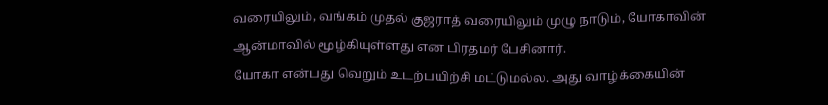வரையிலும், வங்கம் முதல் குஜராத் வரையிலும் முழு நாடும், யோகாவின் ஆன்மாவில் மூழ்கியுள்ளது என பிரதமர் பேசினார்.
யோகா என்பது வெறும் உடற்பயிற்சி மட்டுமல்ல. அது வாழ்க்கையின்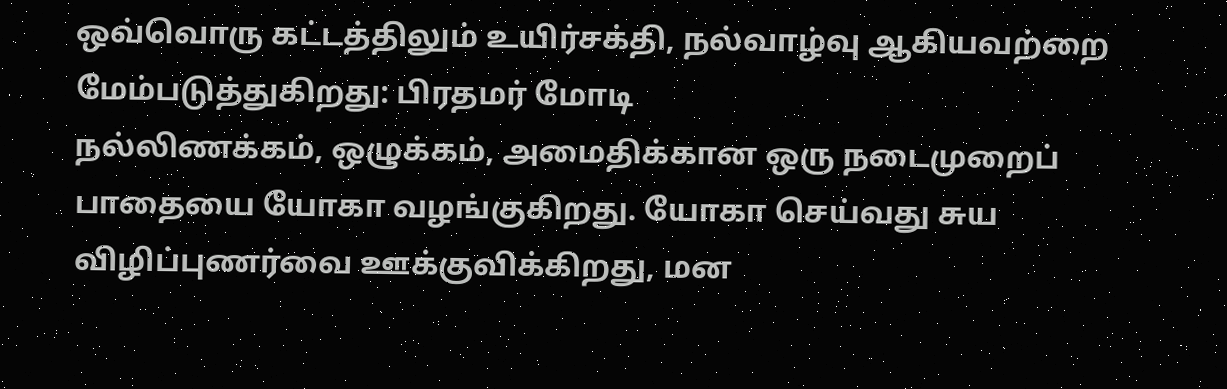ஒவ்வொரு கட்டத்திலும் உயிர்சக்தி, நல்வாழ்வு ஆகியவற்றை மேம்படுத்துகிறது: பிரதமர் மோடி
நல்லிணக்கம், ஒழுக்கம், அமைதிக்கான ஒரு நடைமுறைப் பாதையை யோகா வழங்குகிறது. யோகா செய்வது சுய விழிப்புணர்வை ஊக்குவிக்கிறது, மன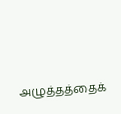அழுத்தத்தைக்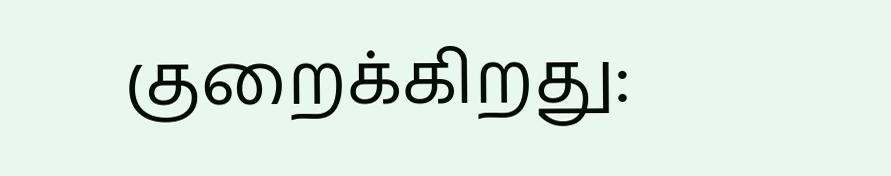குறைக்கிறது: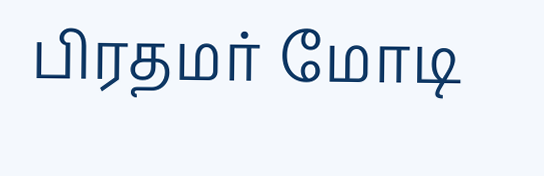பிரதமர் மோடி